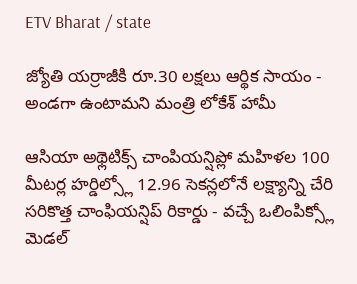ETV Bharat / state

జ్యోతి యర్రాజీకి రూ.30 లక్షలు ఆర్థిక సాయం - అండగా ఉంటామని మంత్రి లోకేశ్ హామీ

ఆసియా అథ్లెటిక్స్ చాంపియన్షిప్లో మహిళల 100 మీటర్ల హర్డిల్స్లో 12.96 సెకన్లలోనే లక్ష్యాన్ని చేరి సరికొత్త చాంఫియన్షిప్ రికార్డు - వచ్చే ఒలింపిక్స్లో మెడల్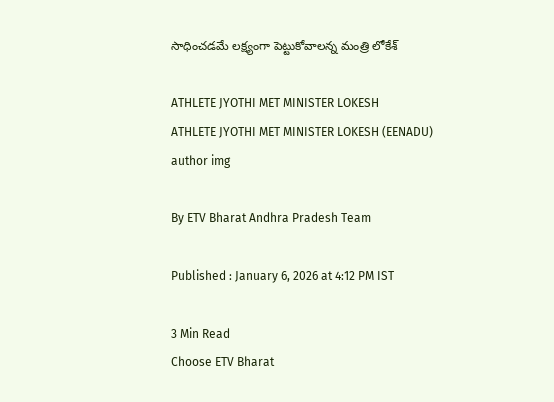సాధించడమే లక్ష్యంగా పెట్టుకోవాలన్న మంత్రి లోకేశ్

ATHLETE JYOTHI MET MINISTER LOKESH
ATHLETE JYOTHI MET MINISTER LOKESH (EENADU)
author img

By ETV Bharat Andhra Pradesh Team

Published : January 6, 2026 at 4:12 PM IST

3 Min Read
Choose ETV Bharat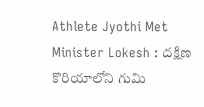Athlete Jyothi Met Minister Lokesh : దక్షిణ కొరియాలోని గుమి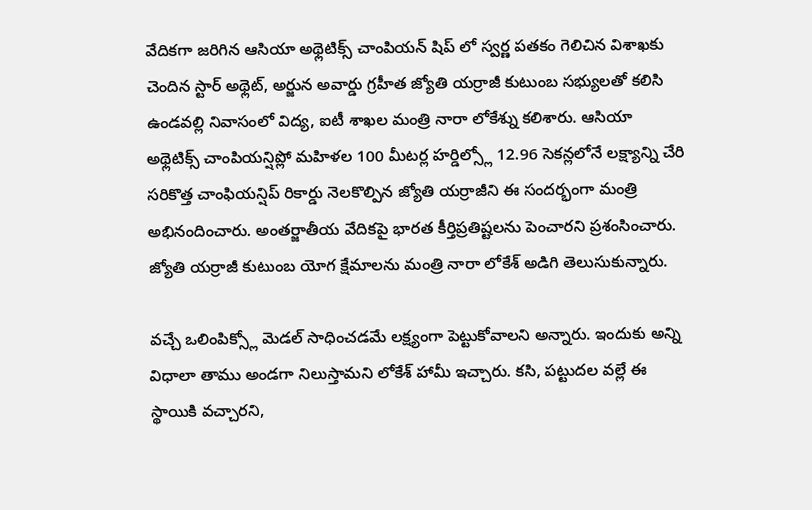వేదికగా జరిగిన ఆసియా అథ్లెటిక్స్ చాంపియన్ షిప్ లో స్వర్ణ పతకం గెలిచిన విశాఖకు చెందిన స్టార్ అథ్లెట్, అర్జున అవార్డు గ్రహీత జ్యోతి యర్రాజీ కుటుంబ సభ్యులతో కలిసి ఉండవల్లి నివాసంలో విద్య, ఐటీ శాఖల మంత్రి నారా లోకేశ్ను కలిశారు. ఆసియా అథ్లెటిక్స్ చాంపియన్షిప్లో మహిళల 100 మీటర్ల హర్డిల్స్లో 12.96 సెకన్లలోనే లక్ష్యాన్ని చేరి సరికొత్త చాంఫియన్షిప్ రికార్డు నెలకొల్పిన జ్యోతి యర్రాజీని ఈ సందర్భంగా మంత్రి అభినందించారు. అంతర్జాతీయ వేదికపై భారత కీర్తిప్రతిష్టలను పెంచారని ప్రశంసించారు. జ్యోతి యర్రాజీ కుటుంబ యోగ క్షేమాలను మంత్రి నారా లోకేశ్ అడిగి తెలుసుకున్నారు.

వచ్చే ఒలింపిక్స్లో మెడల్ సాధించడమే లక్ష్యంగా పెట్టుకోవాలని అన్నారు. ఇందుకు అన్ని విధాలా తాము అండగా నిలుస్తామని లోకేశ్ హామీ ఇచ్చారు. కసి, పట్టుదల వల్లే ఈ స్థాయికి వచ్చారని,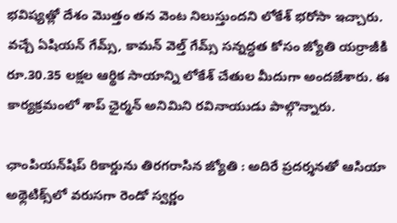భవిష్యత్లో దేశం మొత్తం తన వెంట నిలుస్తుందని లోకేశ్ భరోసా ఇచ్చారు. వచ్చే ఏషియన్ గేమ్స్, కామన్ వెల్త్ గేమ్స్ సన్నద్ధత కోసం జ్యోతి యర్రాజీకి రూ.30.35 లక్షల ఆర్థిక సాయాన్ని లోకేశ్ చేతుల మీదుగా అందజేశారు. ఈ కార్యక్రమంలో శాప్ ఛైర్మన్ అనిమిని రవినాయుడు పాల్గొన్నారు.

ఛాంపియన్‌షిప్‌ రికార్డును తిరగరాసిన జ్యోతి : అదిరే ప్రదర్శనతో ఆసియా అథ్లెటిక్స్‌లో వరుసగా రెండో స్వర్ణం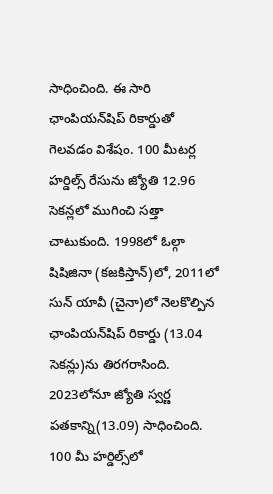సాధించింది. ఈ సారి ఛాంపియన్‌షిప్‌ రికార్డుతో గెలవడం విశేషం. 100 మీటర్ల హర్డిల్స్‌ రేసును జ్యోతి 12.96 సెకన్లలో ముగించి సత్తా చాటుకుంది. 1998లో ఓల్గా షిషిజినా (కజకిస్తాన్‌)లో, 2011లో సున్‌ యావీ (చైనా)లో నెలకొల్పిన ఛాంపియన్‌షిప్‌ రికార్డు (13.04 సెకన్లు)ను తిరగరాసింది. 2023లోనూ జ్యోతి స్వర్ణ పతకాన్ని(13.09) సాధించింది. 100 మీ హర్డిల్స్‌లో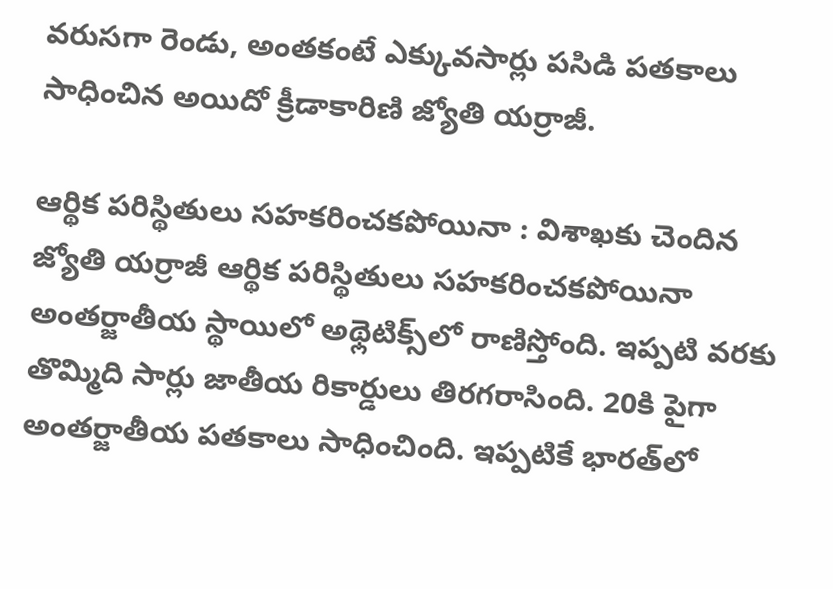వరుసగా రెండు, అంతకంటే ఎక్కువసార్లు పసిడి పతకాలు సాధించిన అయిదో క్రీడాకారిణి జ్యోతి యర్రాజీ.

ఆర్థిక పరిస్థితులు సహకరించకపోయినా : విశాఖకు చెందిన జ్యోతి యర్రాజీ ఆర్థిక పరిస్థితులు సహకరించకపోయినా అంతర్జాతీయ స్థాయిలో అథ్లెటిక్స్‌లో రాణిస్తోంది. ఇప్పటి వరకు తొమ్మిది సార్లు జాతీయ రికార్డులు తిరగరాసింది. 20కి పైగా అంతర్జాతీయ పతకాలు సాధించింది. ఇప్పటికే భారత్‌లో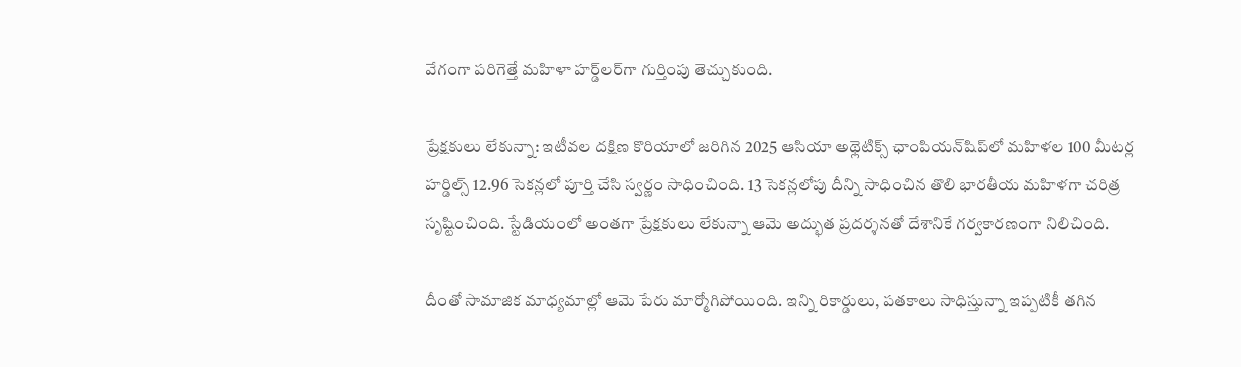వేగంగా పరిగెత్తే మహిళా హర్డ్‌లర్‌గా గుర్తింపు తెచ్చుకుంది.

ప్రేక్షకులు లేకున్నా: ఇటీవల దక్షిణ కొరియాలో జరిగిన 2025 ఆసియా అథ్లెటిక్స్‌ ఛాంపియన్‌షిప్‌లో మహిళల 100 మీటర్ల హర్డిల్స్‌ 12.96 సెకన్లలో పూర్తి చేసి స్వర్ణం సాధించింది. 13 సెకన్లలోపు దీన్ని సాధించిన తొలి భారతీయ మహిళగా చరిత్ర సృష్టించింది. స్టేడియంలో అంతగా ప్రేక్షకులు లేకున్నా ఆమె అద్భుత ప్రదర్శనతో దేశానికే గర్వకారణంగా నిలిచింది.

దీంతో సామాజిక మాధ్యమాల్లో ఆమె పేరు మార్మోగిపోయింది. ఇన్ని రికార్డులు, పతకాలు సాధిస్తున్నా ఇప్పటికీ తగిన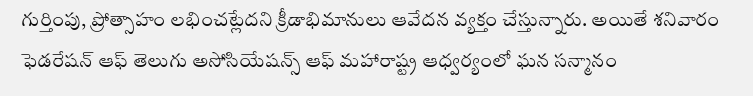గుర్తింపు, ప్రోత్సాహం లభించట్లేదని క్రీడాభిమానులు ఆవేదన వ్యక్తం చేస్తున్నారు. అయితే శనివారం ఫెడరేషన్‌ ఆఫ్‌ తెలుగు అసోసియేషన్స్‌ ఆఫ్‌ మహారాష్ట్ర ఆధ్వర్యంలో ఘన సన్మానం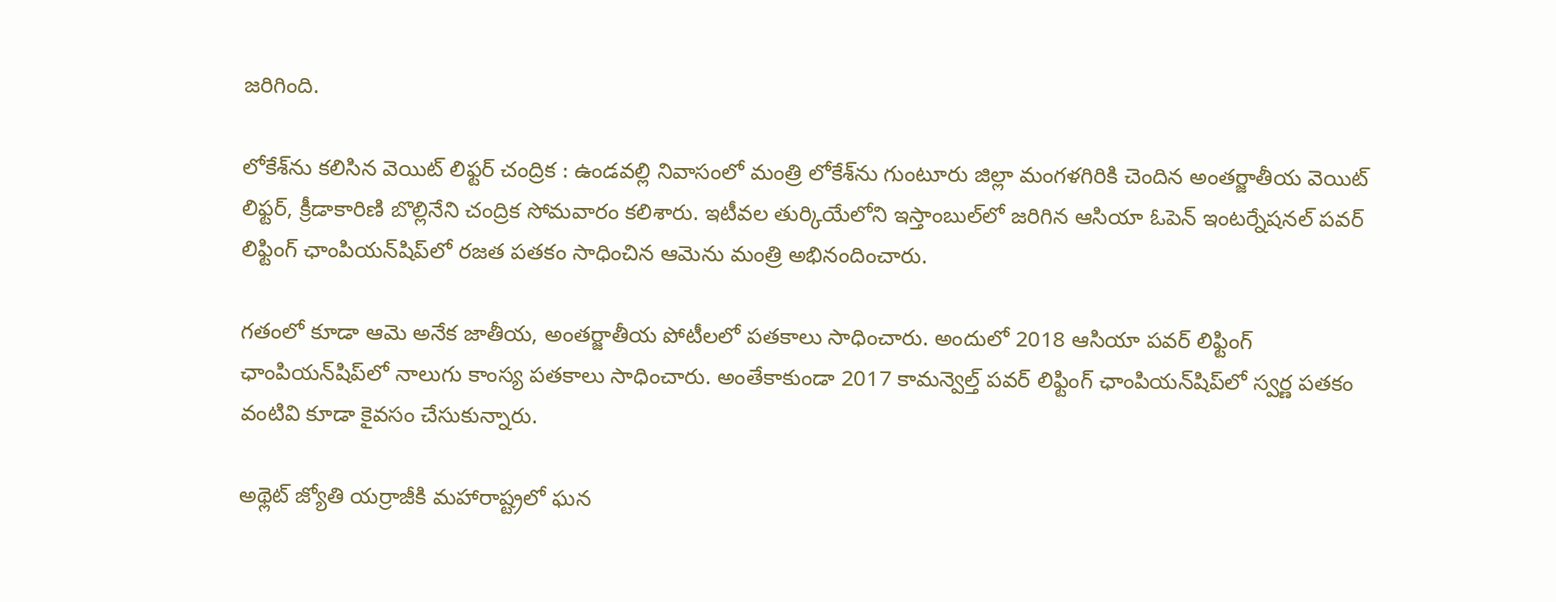జరిగింది.

లోకేశ్‌ను కలిసిన వెయిట్‌ లిఫ్టర్‌ చంద్రిక : ఉండవల్లి నివాసంలో మంత్రి లోకేశ్‌ను గుంటూరు జిల్లా మంగళగిరికి చెందిన అంతర్జాతీయ వెయిట్ లిఫ్టర్, క్రీడాకారిణి బొల్లినేని చంద్రిక సోమవారం కలిశారు. ఇటీవల తుర్కియేలోని ఇస్తాంబుల్‌లో జరిగిన ఆసియా ఓపెన్‌ ఇంటర్నేషనల్‌ పవర్‌ లిఫ్టింగ్‌ ఛాంపియన్‌షిప్‌లో రజత పతకం సాధించిన ఆమెను మంత్రి అభినందించారు.

గతంలో కూడా ఆమె అనేక జాతీయ, అంతర్జాతీయ పోటీలలో పతకాలు సాధించారు. అందులో 2018 ఆసియా పవర్ లిఫ్టింగ్ ఛాంపియన్‌షిప్‌లో నాలుగు కాంస్య పతకాలు సాధించారు. అంతేకాకుండా 2017 కామన్వెల్త్ పవర్ లిఫ్టింగ్ ఛాంపియన్‌షిప్‌లో స్వర్ణ పతకం వంటివి కూడా కైవసం చేసుకున్నారు.

అథ్లెట్ జ్యోతి యర్రాజీకి మహారాష్ట్రలో ఘన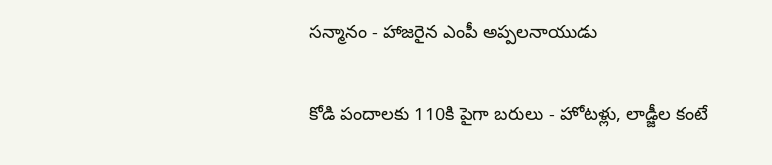సన్మానం - హాజరైన ఎంపీ అప్పలనాయుడు

కోడి పందాలకు 110కి పైగా బరులు - హోటళ్లు, లాడ్జీల కంటే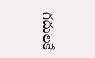గదులకే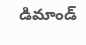డిమాండ్